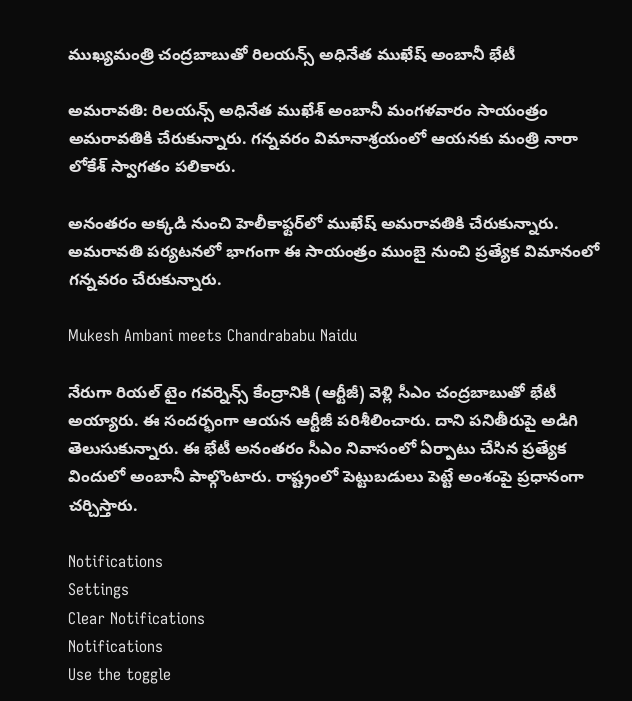ముఖ్యమంత్రి చంద్రబాబుతో రిలయన్స్ అధినేత ముఖేష్ అంబానీ భేటీ

అమరావతి: రిలయన్స్‌ అధినేత ముఖేశ్ అంబానీ మంగళవారం సాయంత్రం అమరావతికి చేరుకున్నారు. గన్నవరం విమానాశ్రయంలో ఆయనకు మంత్రి నారా లోకేశ్‌ స్వాగతం పలికారు.

అనంతరం అక్కడి నుంచి హెలీకాఫ్టర్‌లో ముఖేష్ అమరావతికి చేరుకున్నారు. అమరావతి పర్యటనలో భాగంగా ఈ సాయంత్రం ముంబై నుంచి ప్రత్యేక విమానంలో గన్నవరం చేరుకున్నారు.

Mukesh Ambani meets Chandrababu Naidu

నేరుగా రియల్‌ టైం గవర్నెన్స్‌ కేంద్రానికి (ఆర్టీజీ) వెళ్లి సీఎం చంద్రబాబుతో భేటీ అయ్యారు. ఈ సందర్భంగా ఆయన ఆర్టీజీ పరిశీలించారు. దాని పనితీరుపై అడిగి తెలుసుకున్నారు. ఈ భేటీ అనంతరం సీఎం నివాసంలో ఏర్పాటు చేసిన ప్రత్యేక విందులో అంబానీ పాల్గొంటారు. రాష్ట్రంలో పెట్టుబడులు పెట్టే అంశంపై ప్రధానంగా చర్చిస్తారు.

Notifications
Settings
Clear Notifications
Notifications
Use the toggle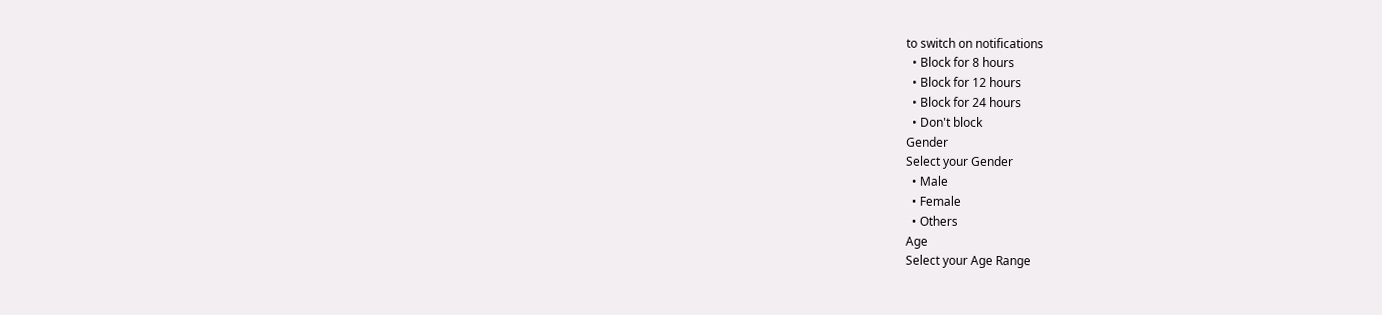to switch on notifications
  • Block for 8 hours
  • Block for 12 hours
  • Block for 24 hours
  • Don't block
Gender
Select your Gender
  • Male
  • Female
  • Others
Age
Select your Age Range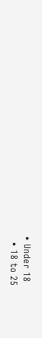• Under 18
  • 18 to 25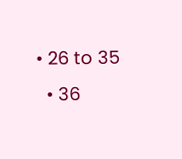• 26 to 35
  • 36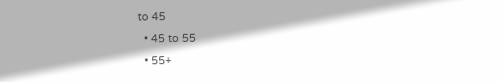to 45
  • 45 to 55
  • 55+